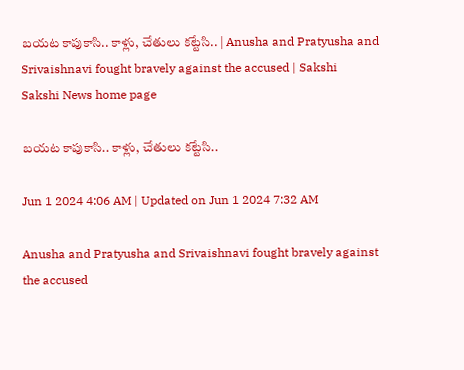బయట కాపుకాసి.. కాళ్లు, చేతులు కట్టేసి.. | Anusha and Pratyusha and Srivaishnavi fought bravely against the accused | Sakshi
Sakshi News home page

బయట కాపుకాసి.. కాళ్లు, చేతులు కట్టేసి..

Jun 1 2024 4:06 AM | Updated on Jun 1 2024 7:32 AM

Anusha and Pratyusha and Srivaishnavi fought bravely against the accused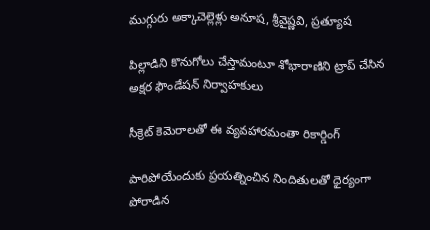ముగ్గురు అక్కాచెల్లెళ్లు అనూష, శ్రీవైష్ణవి, ప్రత్యూష

పిల్లాడిని కొనుగోలు చేస్తామంటూ శోభారాణిని ట్రాప్‌ చేసిన అక్షర ఫౌండేషన్‌ నిర్వాహకులు

సీక్రెట్‌ కెమెరాలతో ఈ వ్యవహారమంతా రికార్డింగ్‌

పారిపోయేందుకు ప్రయత్నించిన నిందితులతో ధైర్యంగా పోరాడిన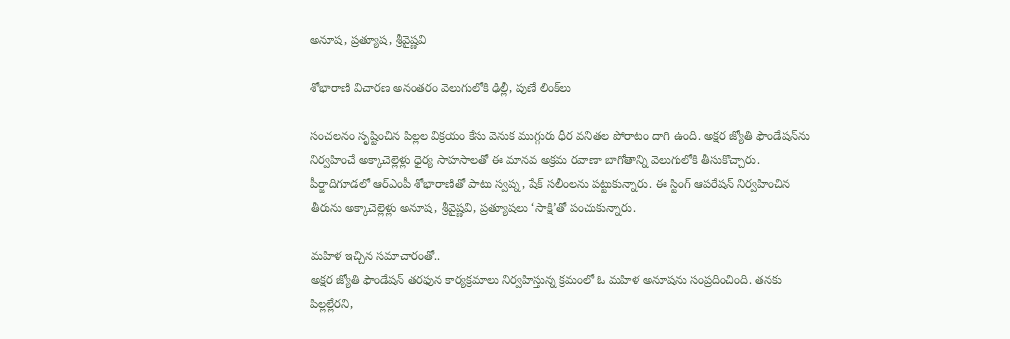అనూష, ప్రత్యూష, శ్రీవైష్ణవి

శోభారాణి విచారణ అనంతరం వెలుగులోకి ఢిల్లీ, పుణే లింక్‌లు

సంచలనం సృష్టించిన పిల్లల విక్రయం కేసు వెనుక ముగ్గురు ధీర వనితల పోరాటం దాగి ఉంది. అక్షర జ్యోతి ఫౌండేషన్‌ను నిర్వహించే అక్కాచెల్లెళ్లు ధైర్య సాహసాలతో ఈ మానవ అక్రమ రవాణా బాగోతాన్ని వెలుగులోకి తీసుకొచ్చారు. పీర్జాదిగూడలో ఆర్‌ఎంపీ శోభారాణితో పాటు స్వప్న, షేక్‌ సలీంలను పట్టుకున్నారు. ఈ స్టింగ్‌ ఆపరేషన్‌ నిర్వహించిన తీరును అక్కాచెల్లెళ్లు అనూష, శ్రీవైష్ణవి, ప్రత్యూషలు ‘సాక్షి’తో పంచుకున్నారు.

మహిళ ఇచ్చిన సమాచారంతో..
అక్షర జ్యోతి ఫౌండేషన్‌ తరఫున కార్యక్రమాలు నిర్వహిస్తున్న క్రమంలో ఓ మహిళ అనూషను సంప్రదించింది. తనకు పిల్లల్లేరని,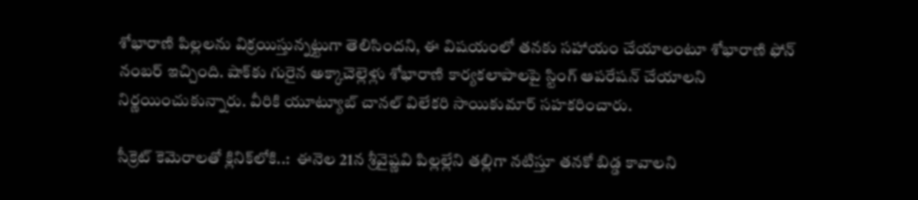శోభారాణి పిల్లలను విక్రయిస్తున్నట్టుగా తెలిసిందని, ఈ విషయంలో తనకు సహాయం చేయాలంటూ శోభారాణి ఫోన్‌ నంబర్‌ ఇచ్చింది. షాక్‌కు గురైన అక్కాచెల్లెళ్లు శోభారాణి కార్యకలాపాలపై స్టింగ్‌ ఆపరేషన్‌ చేయాలని నిర్ణయించుకున్నారు. వీరికి యూట్యూబ్‌ చానల్‌ విలేకరి సాయికుమార్‌ సహకరించారు.

సీక్రెట్‌ కెమెరాలతో క్లినిక్‌లోకి..:  ఈనెల 21న శ్రీవైష్ణవి పిల్లల్లేని తల్లిగా నటిస్తూ తనకో బిడ్డ కావాలని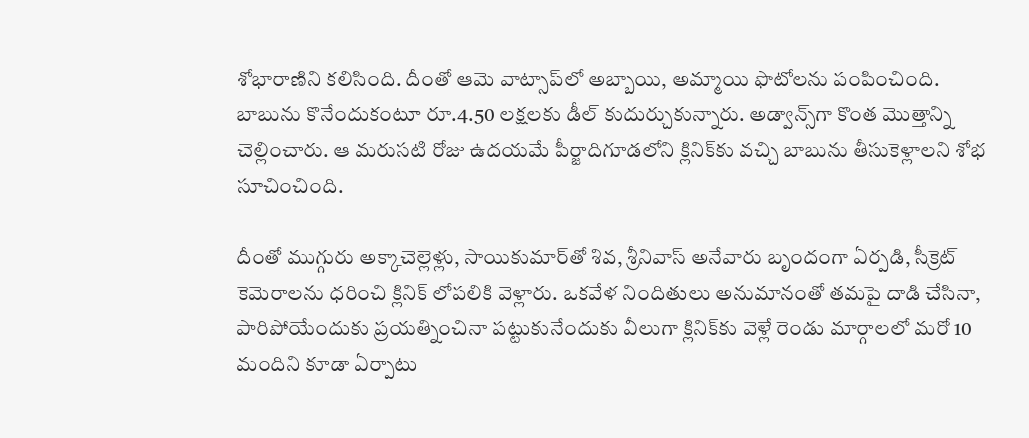శోభారాణిని కలిసింది. దీంతో ఆమె వాట్సాప్‌లో అబ్బాయి, అమ్మాయి ఫొటోలను పంపించింది. బాబును కొనేందుకంటూ రూ.4.50 లక్షలకు డీల్‌ కుదుర్చుకున్నారు. అడ్వాన్స్‌గా కొంత మొత్తాన్ని చెల్లించారు. ఆ మరుసటి రోజు ఉదయమే పీర్జాదిగూడలోని క్లినిక్‌కు వచ్చి బాబును తీసుకెళ్లాలని శోభ సూచించింది.

దీంతో ముగ్గురు అక్కాచెల్లెళ్లు, సాయికుమార్‌తో శివ, శ్రీనివాస్‌ అనేవారు బృందంగా ఏర్పడి, సీక్రెట్‌ కెమెరాలను ధరించి క్లినిక్‌ లోపలికి వెళ్లారు. ఒకవేళ నిందితులు అనుమానంతో తమపై దాడి చేసినా, పారిపోయేందుకు ప్రయత్నించినా పట్టుకునేందుకు వీలుగా క్లినిక్‌కు వెళ్లే రెండు మార్గాలలో మరో 10 మందిని కూడా ఏర్పాటు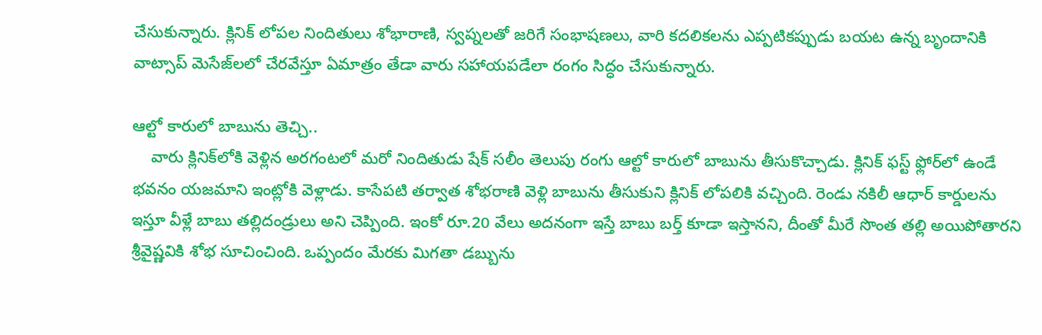చేసుకున్నారు. క్లినిక్‌ లోపల నిందితులు శోభారాణి, స్వప్నలతో జరిగే సంభాషణలు, వారి కదలికలను ఎప్పటికప్పుడు బయట ఉన్న బృందానికి వాట్సాప్‌ మెసేజ్‌లలో చేరవేస్తూ ఏమాత్రం తేడా వారు సహాయపడేలా రంగం సిద్ధం చేసుకున్నారు.

ఆల్టో కారులో బాబును తెచ్చి..
    వారు క్లినిక్‌లోకి వెళ్లిన అరగంటలో మరో నిందితుడు షేక్‌ సలీం తెలుపు రంగు ఆల్టో కారులో బాబును తీసుకొచ్చాడు. క్లినిక్‌ ఫస్ట్‌ ఫ్లోర్‌లో ఉండే భవనం యజమాని ఇంట్లోకి వెళ్లాడు. కాసేపటి తర్వాత శోభరాణి వెళ్లి బాబును తీసుకుని క్లినిక్‌ లోపలికి వచ్చింది. రెండు నకిలీ ఆధార్‌ కార్డులను ఇస్తూ వీళ్లే బాబు తల్లిదండ్రులు అని చెప్పింది. ఇంకో రూ.20 వేలు అదనంగా ఇస్తే బాబు బర్త్‌ కూడా ఇస్తానని, దీంతో మీరే సొంత తల్లి అయిపోతారని శ్రీవైష్ణవికి శోభ సూచించింది. ఒప్పందం మేరకు మిగతా డబ్బును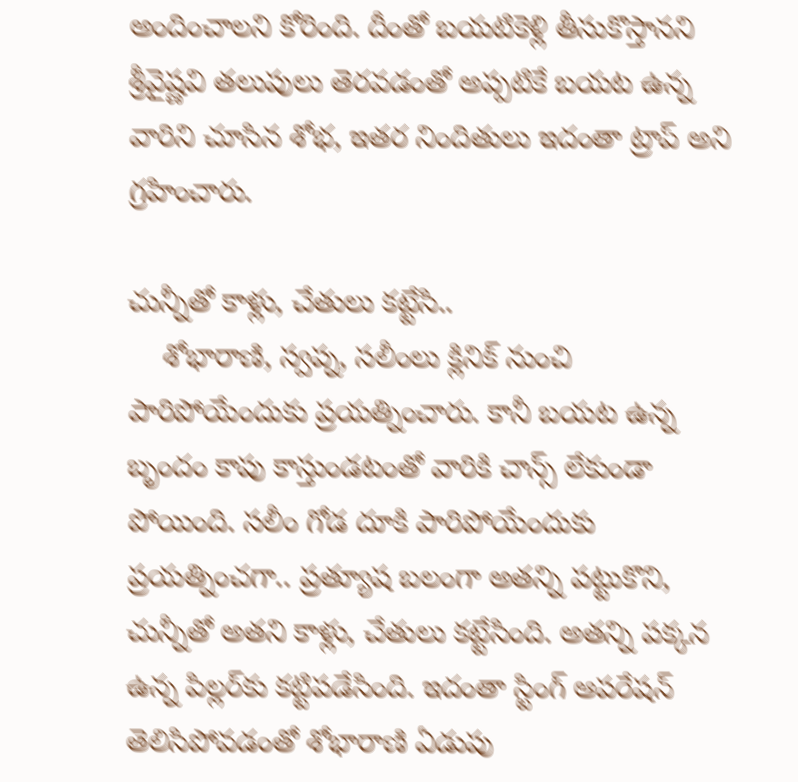అందించాలని కోరింది. దీంతో బయటికెళ్లి తీసుకొస్తానని శ్రీవైష్ణవి తలుపులు తెరవడంతో అప్పటికే బయట ఉన్న వారిని చూసిన శోభ, ఇతర నిందితులు ఇదంతా ట్రాప్‌ అని గ్రహించారు.

చున్నీతో కాళ్లు, చేతులు కట్టేసి..
    శోభారాణి, స్వప్న, సలీంలు క్లినిక్‌ నుంచి పారిపోయేందుకు ప్రయత్నించారు. కానీ బయట ఉన్న బృందం కాపు కాస్తుండటంతో వారికి చాన్స్‌ లేకుండా పోయింది. సలీం గోడ దూకి పారిపోయేందుకు ప్రయత్నించగా.. ప్రత్యూష బలంగా అతన్ని పట్టుకొని, చున్నీతో అతని కాళ్లు, చేతులు కట్టేసింది. అతన్ని పక్కన ఉన్న పిల్లర్‌కు కట్టిపడేసింది. ఇదంతా స్టింగ్‌ ఆపరేషన్‌ తెలిసిపోవడంతో శోభారాణి ఏడుపు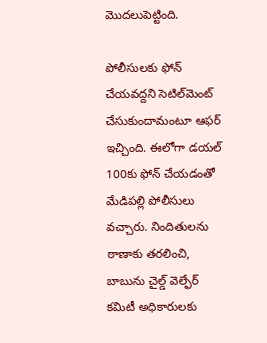మొదలుపెట్టింది.

పోలీసులకు ఫోన్‌ చేయవద్దని సెటిల్‌మెంట్‌ చేసుకుందామంటూ ఆఫర్‌ ఇచ్చింది. ఈలోగా డయల్‌ 100కు ఫోన్‌ చేయడంతో మేడిపల్లి పోలీసులు వచ్చారు. నిందితులను ఠాణాకు తరలించి, బాబును చైల్డ్‌ వెల్ఫేర్‌ కమిటీ అధికారులకు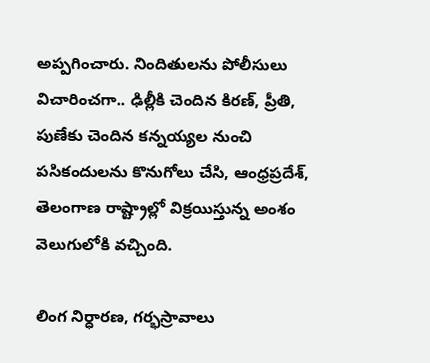అప్పగించారు. నిందితులను పోలీసులు విచారించగా.. ఢిల్లీకి చెందిన కిరణ్, ప్రీతి, పుణేకు చెందిన కన్నయ్యల నుంచి పసికందులను కొనుగోలు చేసి, ఆంధ్రప్రదేశ్, తెలంగాణ రాష్ట్రాల్లో విక్రయిస్తున్న అంశం వెలుగులోకి వచ్చింది.

లింగ నిర్ధారణ, గర్భస్రావాలు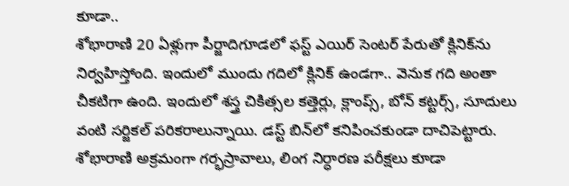కూడా..
శోభారాణి 20 ఏళ్లుగా పీర్జాదిగూడలో ఫస్ట్‌ ఎయిర్‌ సెంటర్‌ పేరుతో క్లినిక్‌ను నిర్వహిస్తోంది. ఇందులో ముందు గదిలో క్లినిక్‌ ఉండగా.. వెనుక గది అంతా చీకటిగా ఉంది. ఇందులో శస్త్ర చికిత్సల కత్తెర్లు, క్లాంప్స్, బోన్‌ కట్టర్స్, సూదులు వంటి సర్జికల్‌ పరికరాలున్నాయి. డస్ట్‌ బిన్‌లో కనిపించకుండా దాచిపెట్టారు. శోభారాణి అక్రమంగా గర్భస్రావాలు, లింగ నిర్ధారణ పరీక్షలు కూడా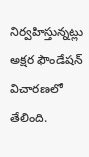నిర్వహిస్తున్నట్లు అక్షర ఫౌండేషన్‌ విచారణలో తేలింది.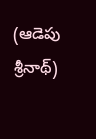(ఆడెపు శ్రీనాథ్‌)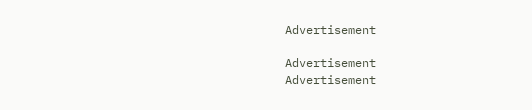Advertisement

Advertisement
Advertisement